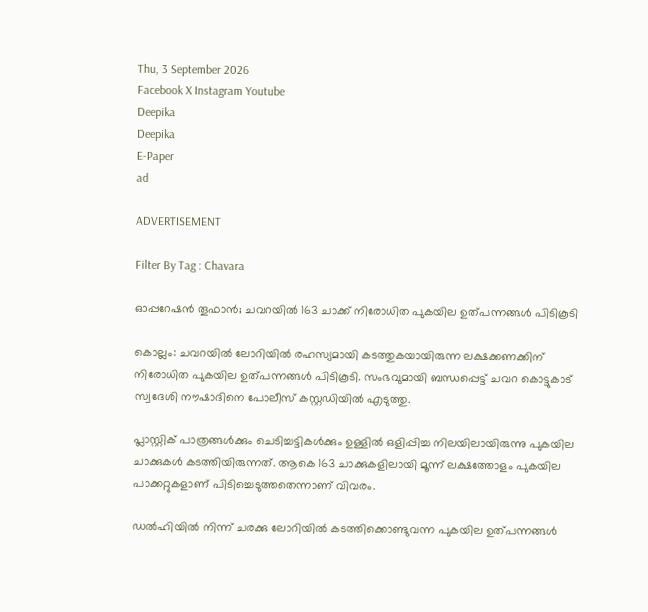Thu, 3 September 2026
Facebook X Instagram Youtube
Deepika
Deepika
E-Paper
ad

ADVERTISEMENT

Filter By Tag : Chavara

ഓപ്പറേഷൻ തൂഫാൻ; ചവറയിൽ 163 ചാക്ക് നിരോധിത പുകയില ഉത്പന്നങ്ങൾ പിടികൂടി

കൊല്ലം: ചവറയിൽ ലോറിയിൽ രഹസ്യമായി കടത്തുകയായിരുന്ന ലക്ഷക്കണക്കിന് നിരോധിത പുകയില ഉത്പന്നങ്ങൾ പിടികൂടി. സംഭവുമായി ബന്ധപ്പെട്ട് ചവറ കൊട്ടുകാട് സ്വദേശി നൗഷാദിനെ പോലീസ് കസ്റ്റഡിയിൽ എടുത്തു.

പ്ലാസ്റ്റിക് പാത്രങ്ങൾക്കും ചെടിച്ചട്ടികൾക്കും ഉള്ളിൽ ഒളിപ്പിച്ച നിലയിലായിരുന്നു പുകയില ചാക്കുകൾ കടത്തിയിരുന്നത്. ആകെ 163 ചാക്കുകളിലായി മൂന്ന് ലക്ഷത്തോളം പുകയില പാക്കറ്റുകളാണ് പിടിച്ചെടുത്തതെന്നാണ് വിവരം.

ഡൽഹിയിൽ നിന്ന് ചരക്കു ലോറിയിൽ കടത്തിക്കൊണ്ടുവന്ന പുകയില ഉത്പന്നങ്ങൾ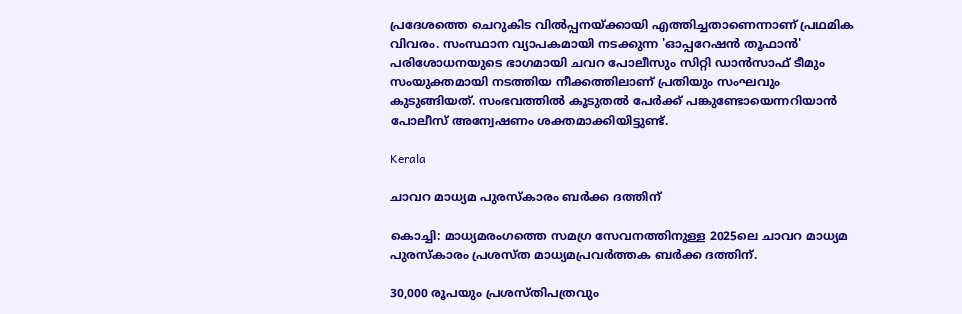പ്രദേശത്തെ ചെറുകിട വിൽപ്പനയ്ക്കായി എത്തിച്ചതാണെന്നാണ് പ്രഥമിക വിവരം. സംസ്ഥാന വ്യാപകമായി നടക്കുന്ന 'ഓപ്പറേഷൻ തൂഫാൻ' പരിശോധനയുടെ ഭാഗമായി ചവറ പോലീസും സിറ്റി ഡാൻസാഫ് ടീമും സംയുക്തമായി നടത്തിയ നീക്കത്തിലാണ് പ്രതിയും സംഘവും കുടുങ്ങിയത്. സംഭവത്തിൽ കൂടുതൽ പേർക്ക് പങ്കുണ്ടോയെന്നറിയാൻ പോലീസ് അന്വേഷണം ശക്തമാക്കിയിട്ടുണ്ട്.

Kerala

ചാവറ മാധ്യമ പുരസ്കാരം ബർക്ക ദത്തിന്

കൊച്ചി: മാധ്യമരംഗത്തെ സമഗ്ര സേവനത്തിനുള്ള 2025ലെ ചാവറ മാധ്യമ പുരസ്‌കാരം പ്രശസ്ത മാധ്യമപ്രവർത്തക ബർക്ക ദത്തിന്.

30,000 രൂപയും പ്രശസ്തിപത്രവും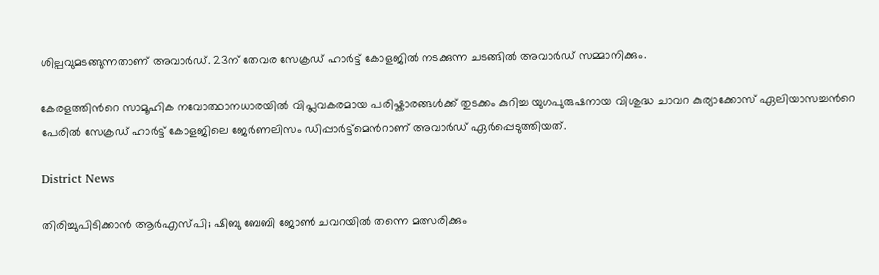ശില്പവുമടങ്ങുന്നതാണ്‌ അവാർഡ്. 23ന് തേവര സേക്രഡ് ഹാർട്ട്‌ കോളജിൽ നടക്കുന്ന ചടങ്ങിൽ അവാർഡ് സമ്മാനിക്കും.

കേരളത്തിന്‍റെ സാമൂഹിക നവോത്ഥാനധാരയിൽ വിപ്ലവകരമായ പരിഷ്കാരങ്ങൾക്ക് തുടക്കം കുറിച്ച യുഗപുരുഷനായ വിശുദ്ധ ചാവറ കുര്യാക്കോസ് ഏലിയാസച്ചന്‍റെ പേരിൽ സേക്രഡ് ഹാർട്ട്‌ കോളജിലെ ജേർണലിസം ഡിപ്പാർട്ട്മെന്‍റാണ് അവാർഡ് ഏർപ്പെടുത്തിയത്.

District News

തിരിച്ചുപിടിക്കാൻ ആര്‍എസ്പി; ഷിബു ബേബി ജോണ്‍ ചവറയില്‍ തന്നെ മത്സരിക്കും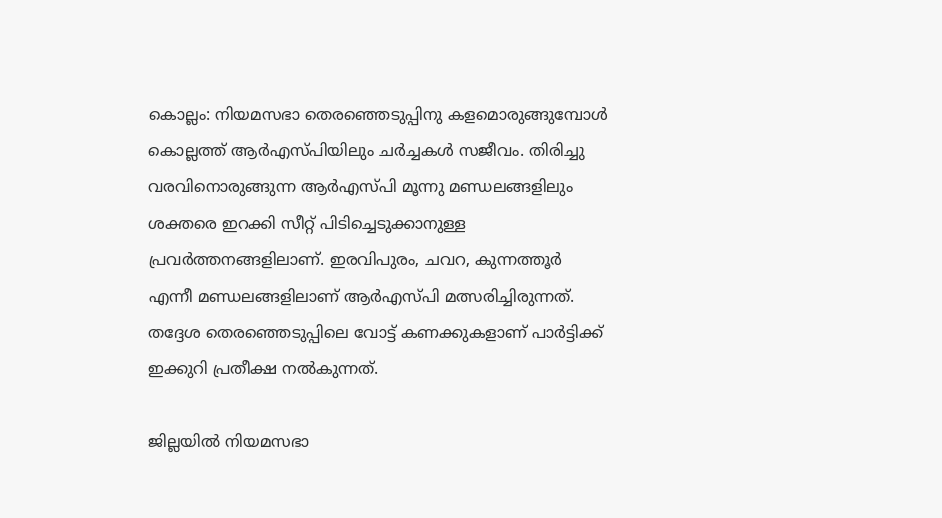കൊല്ലം: നിയമസഭാ തെരഞ്ഞെടുപ്പിനു കളമൊരുങ്ങുമ്പോള്‍ കൊല്ലത്ത് ആര്‍എസ്പിയിലും ചര്‍ച്ചകള്‍ സജീവം. തിരിച്ചു വരവിനൊരുങ്ങുന്ന ആര്‍എസ്പി മൂന്നു മണ്ഡലങ്ങളിലും ശക്തരെ ഇറക്കി സീറ്റ് പിടിച്ചെടുക്കാനുള്ള പ്രവര്‍ത്തനങ്ങളിലാണ്. ഇരവിപുരം, ചവറ, കുന്നത്തൂര്‍ എന്നീ മണ്ഡലങ്ങളിലാണ് ആര്‍എസ്പി മത്സരിച്ചിരുന്നത്. തദ്ദേശ തെരഞ്ഞെടുപ്പിലെ വോട്ട് കണക്കുകളാണ് പാര്‍ട്ടിക്ക് ഇക്കുറി പ്രതീക്ഷ നല്‍കുന്നത്.

ജില്ലയില്‍ നിയമസഭാ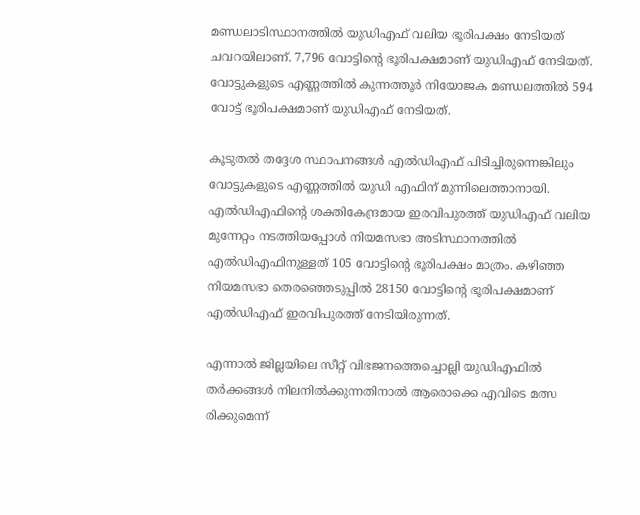മണ്ഡലാടിസ്ഥാനത്തില്‍ യുഡിഎഫ് വലിയ ഭൂരിപക്ഷം നേടിയത് ചവറയിലാണ്. 7,796 വോട്ടിന്‍റെ ഭൂരിപക്ഷമാണ് യുഡിഎഫ് നേടിയത്. വോട്ടുകളുടെ എണ്ണത്തില്‍ കുന്നത്തൂര്‍ നിയോജക മണ്ഡലത്തില്‍ 594 വോട്ട് ഭൂരിപക്ഷമാണ് യുഡിഎഫ് നേടിയത്.

കൂടുതല്‍ തദ്ദേശ സ്ഥാപനങ്ങള്‍ എല്‍ഡിഎഫ് പിടിച്ചിരുന്നെങ്കിലും വോട്ടുകളുടെ എണ്ണത്തില്‍ യുഡി എഫിന് മുന്നിലെത്താനായി. എല്‍ഡിഎഫിന്‍റെ ശക്തികേന്ദ്രമായ ഇരവിപുരത്ത് യുഡിഎഫ് വലിയ മുന്നേറ്റം നടത്തിയപ്പോള്‍ നിയമസഭാ അടിസ്ഥാനത്തില്‍ എല്‍ഡിഎഫിനുള്ളത് 105 വോട്ടിന്‍റെ ഭൂരിപക്ഷം മാത്രം. കഴിഞ്ഞ നിയമസഭാ തെരഞ്ഞെടുപ്പില്‍ 28150 വോട്ടിന്‍റെ ഭൂരിപക്ഷമാണ് എല്‍ഡിഎഫ് ഇരവിപുരത്ത് നേടിയിരുന്നത്.

എന്നാല്‍ ജില്ലയിലെ സീറ്റ് വിഭജനത്തെച്ചൊല്ലി യുഡിഎഫില്‍ തര്‍ക്കങ്ങള്‍ നിലനില്‍ക്കുന്നതിനാല്‍ ആരൊക്കെ എവിടെ മത്സ രിക്കുമെന്ന്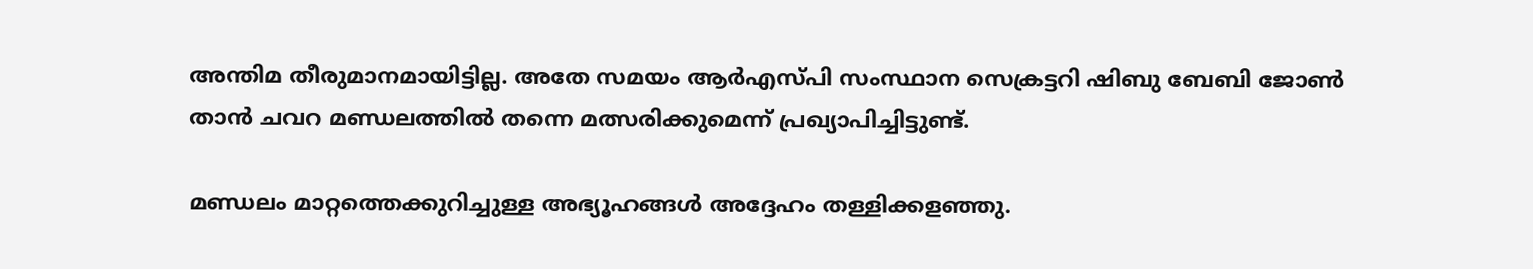അന്തിമ തീരുമാനമായിട്ടില്ല. അതേ സമയം ആര്‍എസ്പി സംസ്ഥാന സെക്രട്ടറി ഷിബു ബേബി ജോണ്‍ താന്‍ ചവറ മണ്ഡലത്തില്‍ തന്നെ മത്സരിക്കുമെന്ന് പ്രഖ്യാപിച്ചിട്ടുണ്ട്.

മണ്ഡലം മാറ്റത്തെക്കുറിച്ചുള്ള അഭ്യൂഹങ്ങള്‍ അദ്ദേഹം തള്ളിക്കളഞ്ഞു.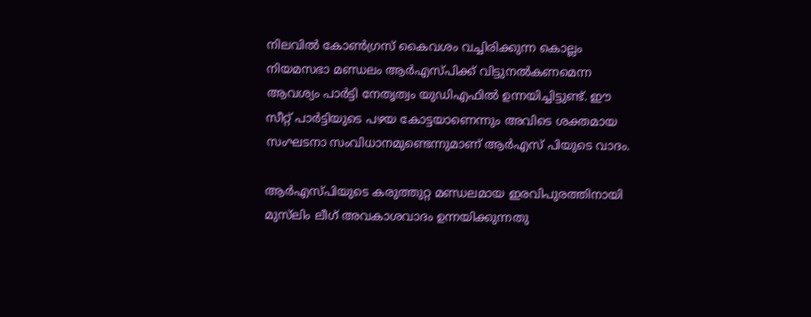നിലവില്‍ കോണ്‍ഗ്രസ് കൈവശം വച്ചിരിക്കുന്ന കൊല്ലം നിയമസഭാ മണ്ഡലം ആര്‍എസ്പിക്ക് വിട്ടുനല്‍കണമെന്ന ആവശ്യം പാര്‍ട്ടി നേതൃത്വം യുഡിഎഫില്‍ ഉന്നയിച്ചിട്ടുണ്ട്. ഈ സീറ്റ് പാര്‍ട്ടിയുടെ പഴയ കോട്ടയാണെന്നും അവിടെ ശക്തമായ സംഘടനാ സംവിധാനമുണ്ടെന്നുമാണ് ആര്‍എസ് പിയുടെ വാദം.

ആര്‍എസ്പിയുടെ കരുത്തുറ്റ മണ്ഡലമായ ഇരവിപുരത്തിനായി മുസ്‌ലിം ലീഗ് അവകാശവാദം ഉന്നയിക്കുന്നതു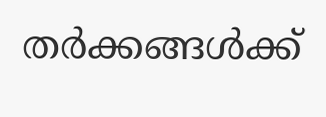തര്‍ക്കങ്ങള്‍ക്ക്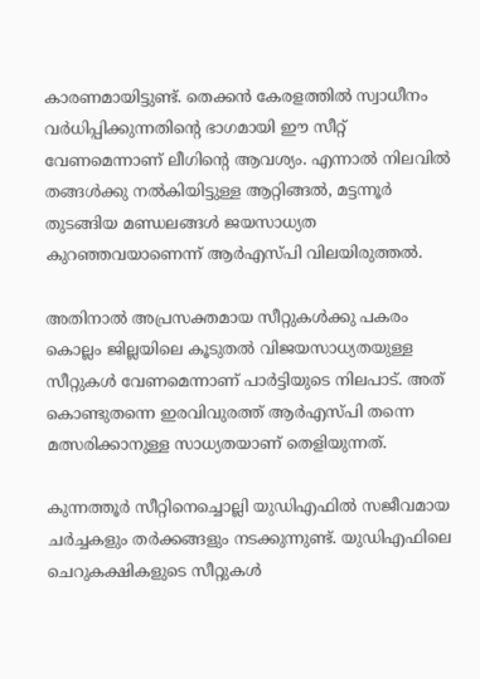കാരണമായിട്ടുണ്ട്. തെക്കന്‍ കേരളത്തില്‍ സ്വാധീനം വർധിപ്പിക്കുന്നതിന്‍റെ ഭാഗമായി ഈ സീറ്റ് വേണമെന്നാണ് ലീഗിന്‍റെ ആവശ്യം. എന്നാല്‍ നിലവില്‍ തങ്ങള്‍ക്കു നല്‍കിയിട്ടുള്ള ആറ്റിങ്ങല്‍, മട്ടന്നൂര്‍ തുടങ്ങിയ മണ്ഡലങ്ങള്‍ ജയസാധ്യത കുറഞ്ഞവയാണെന്ന് ആര്‍എസ്പി വിലയിരുത്തല്‍.

അതിനാല്‍ അപ്രസക്തമായ സീറ്റുകള്‍ക്കു പകരം കൊല്ലം ജില്ലയിലെ കൂടുതല്‍ വിജയസാധ്യതയുള്ള സീറ്റുകള്‍ വേണമെന്നാണ് പാര്‍ട്ടിയുടെ നിലപാട്. അത് കൊണ്ടുതന്നെ ഇരവിവുരത്ത് ആര്‍എസ്പി തന്നെ മത്സരിക്കാനുള്ള സാധ്യതയാണ് തെളിയുന്നത്.

കുന്നത്തൂര്‍ സീറ്റിനെച്ചൊല്ലി യുഡിഎഫില്‍ സജീവമായ ചര്‍ച്ചകളും തര്‍ക്കങ്ങളും നടക്കുന്നുണ്ട്. യുഡിഎഫിലെ ചെറുകക്ഷികളുടെ സീറ്റുകള്‍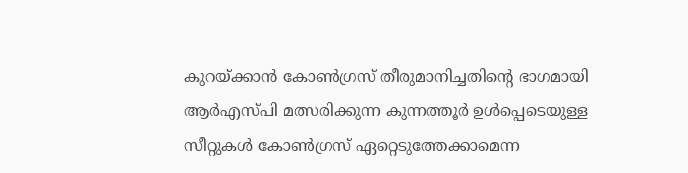കുറയ്ക്കാന്‍ കോണ്‍ഗ്രസ് തീരുമാനിച്ചതിന്‍റെ ഭാഗമായി ആര്‍എസ്പി മത്സരിക്കുന്ന കുന്നത്തൂര്‍ ഉള്‍പ്പെടെയുള്ള സീറ്റുകള്‍ കോണ്‍ഗ്രസ് ഏറ്റെടുത്തേക്കാമെന്ന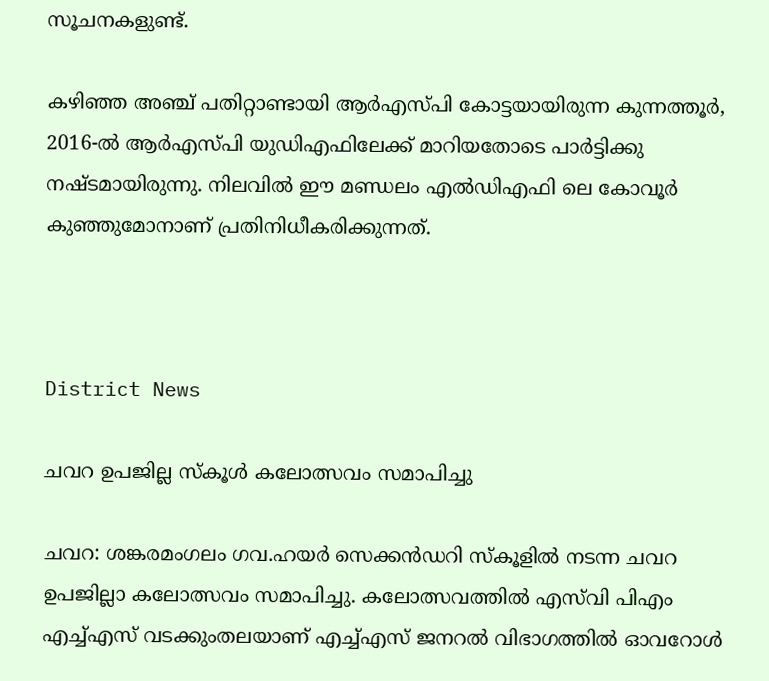സൂചനകളുണ്ട്.

കഴിഞ്ഞ അഞ്ച് പതിറ്റാണ്ടായി ആര്‍എസ്പി കോട്ടയായിരുന്ന കുന്നത്തൂര്‍, 2016-ല്‍ ആര്‍എസ്പി യുഡിഎഫിലേക്ക് മാറിയതോടെ പാര്‍ട്ടിക്കു നഷ്‌ടമായിരുന്നു. നിലവില്‍ ഈ മണ്ഡലം എല്‍ഡിഎഫി ലെ കോവൂര്‍ കുഞ്ഞുമോനാണ് പ്രതിനിധീകരിക്കുന്നത്.



District News

ചവറ ഉപജില്ല സ്കൂൾ കലോത്സവം സമാപിച്ചു

ചവറ: ശങ്കരമംഗലം ഗവ.ഹയർ സെക്കൻഡറി സ്കൂളിൽ നടന്ന ചവറ ഉപജില്ലാ കലോത്സവം സമാപിച്ചു. കലോത്സവത്തിൽ എസ്‌വി പിഎം എച്ച്എസ് വടക്കുംതലയാണ് എച്ച്എസ് ജനറൽ വിഭാഗത്തിൽ ഓവറോൾ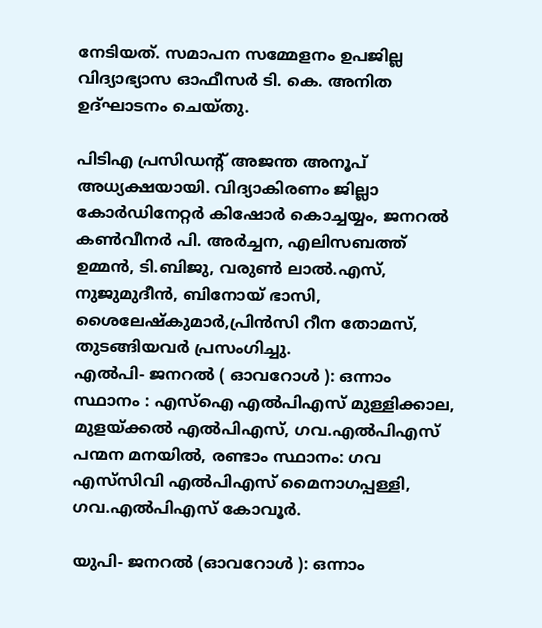നേടിയത്. സമാപന സമ്മേളനം ഉപജില്ല വിദ്യാഭ്യാസ ഓഫീസർ ടി. കെ. അനിത ഉദ്ഘാടനം ചെയ്തു.

പിടിഎ പ്രസിഡന്‍റ് അജന്ത അനൂപ് അധ്യക്ഷയായി. വിദ്യാകിരണം ജില്ലാ കോർഡിനേറ്റർ കിഷോർ കൊച്ചയ്യം, ജനറൽ കൺവീനർ പി. അർച്ചന, എലിസബത്ത് ഉമ്മൻ, ടി.ബിജു, വരുൺ ലാൽ.എസ്, നുജുമുദീൻ, ബിനോയ് ഭാസി, ശൈലേഷ്കുമാർ,പ്രിൻസി റീന തോമസ്, തുടങ്ങിയവർ പ്രസംഗിച്ചു.
എൽപി- ജനറൽ ( ഓവറോൾ ): ഒന്നാം സ്ഥാനം : എസ്ഐ എൽപിഎസ് മുള്ളിക്കാല, മുളയ്ക്കൽ എൽപിഎസ്, ഗവ.എൽപിഎസ് പന്മന മനയിൽ, രണ്ടാം സ്ഥാനം: ഗവ എസ്‌സിവി എൽപിഎസ് മൈനാഗപ്പള്ളി, ഗവ.എൽപിഎസ് കോവൂർ.

യുപി- ജനറൽ (ഓവറോൾ ): ഒന്നാം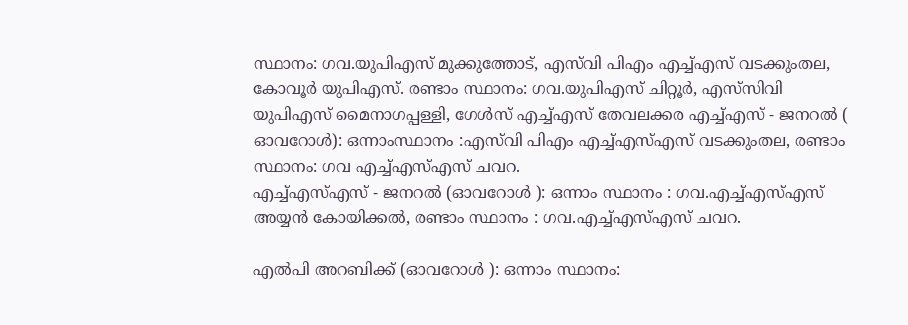സ്ഥാനം: ഗവ.യുപിഎസ് മുക്കുത്തോട്, എസ്‌വി പിഎം എച്ച്എസ് വടക്കുംതല, കോവൂർ യുപിഎസ്. രണ്ടാം സ്ഥാനം: ഗവ.യുപിഎസ് ചിറ്റൂർ, എസ്‌സിവി യുപിഎസ് മൈനാഗപ്പള്ളി, ഗേൾസ് എച്ച്എസ് തേവലക്കര എച്ച്എസ് - ജനറൽ ( ഓവറോൾ): ഒന്നാംസ്ഥാനം :എസ്‌വി പിഎം എച്ച്എസ്എസ് വടക്കുംതല, രണ്ടാം സ്ഥാനം: ഗവ എച്ച്എസ്എസ് ചവറ.
എച്ച്എസ്എസ് - ജനറൽ (ഓവറോൾ ): ഒന്നാം സ്ഥാനം : ഗവ.എച്ച്എസ്എസ് അയ്യൻ കോയിക്കൽ, രണ്ടാം സ്ഥാനം : ഗവ.എച്ച്എസ്എസ് ചവറ.

എൽപി അറബിക്ക് (ഓവറോൾ ): ഒന്നാം സ്ഥാനം: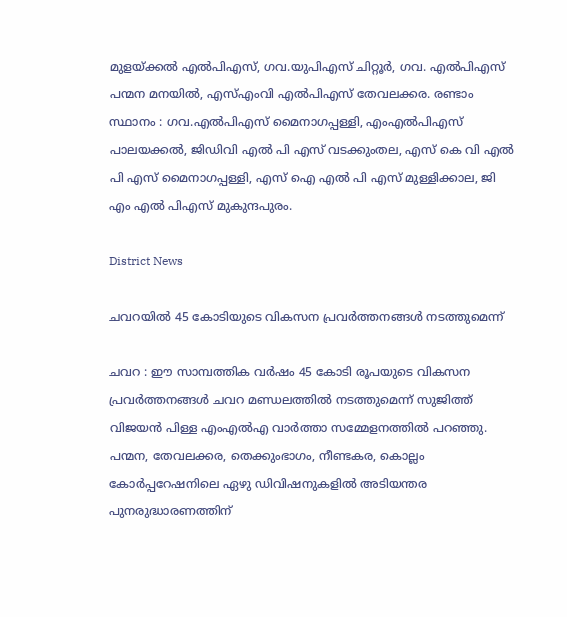മുളയ്ക്കൽ എൽപിഎസ്, ഗവ.യുപിഎസ് ചിറ്റൂർ, ഗവ. എൽപിഎസ് പന്മന മനയിൽ, എസ്എംവി എൽപിഎസ് തേവലക്കര. രണ്ടാം സ്ഥാനം : ഗവ.എൽപിഎസ് മൈനാഗപ്പള്ളി, എംഎൽപിഎസ് പാലയക്കൽ, ജിഡിവി എൽ പി എസ് വടക്കുംതല, എസ് കെ വി എൽ പി എസ് മൈനാഗപ്പള്ളി, എസ് ഐ എൽ പി എസ് മുള്ളിക്കാല, ജി എം എൽ പിഎസ് മുകുന്ദപുരം.

District News

ചവറയിൽ 45 കോടിയുടെ വികസന പ്രവർത്തനങ്ങൾ നടത്തുമെന്ന്

ചവറ : ഈ സാമ്പത്തിക വർഷം 45 കോടി രൂപയുടെ വികസന പ്രവർത്തനങ്ങൾ ചവറ മണ്ഡലത്തിൽ നടത്തുമെന്ന് സുജിത്ത് വിജയൻ പിള്ള എംഎൽഎ വാർത്താ സമ്മേളനത്തിൽ പറഞ്ഞു. പന്മന, തേവലക്കര, തെക്കുംഭാഗം, നീണ്ടകര, കൊല്ലം കോർപ്പറേഷനിലെ ഏഴു ഡിവിഷനുകളിൽ അടിയന്തര പുനരുദ്ധാരണത്തിന്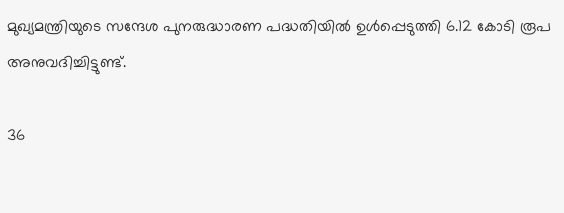മുഖ്യമന്ത്രിയുടെ സന്ദേശ പുനരുദ്ധാരണ പദ്ധതിയിൽ ഉൾപ്പെടുത്തി 6.12 കോടി രൂപ അനുവദിച്ചിട്ടുണ്ട്.

36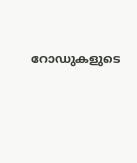റോഡുകളുടെ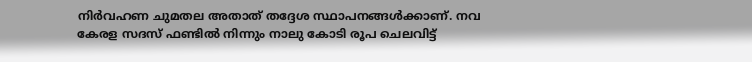നിർവഹണ ചുമതല അതാത് തദ്ദേശ സ്ഥാപനങ്ങൾക്കാണ്. നവ കേരള സദസ് ഫണ്ടിൽ നിന്നും നാലു കോടി രൂപ ചെലവിട്ട്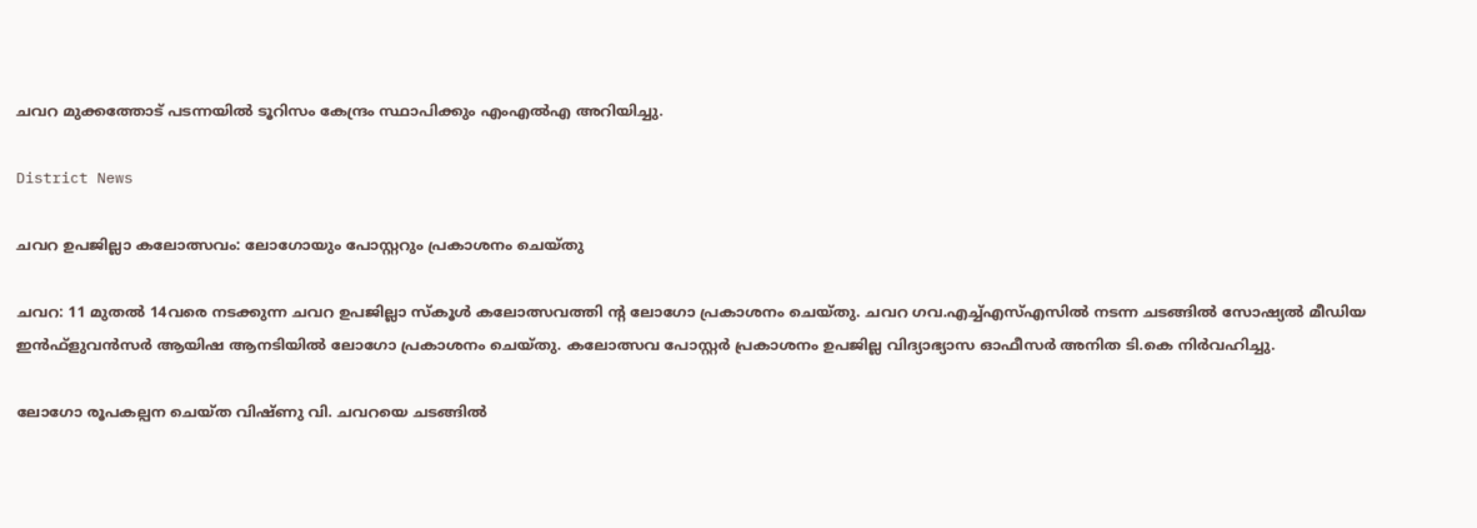ചവറ മുക്കത്തോട് പടന്നയിൽ ടൂറിസം കേന്ദ്രം സ്ഥാപിക്കും എംഎൽഎ അറിയിച്ചു.

District News

ചവറ ഉപജില്ലാ കലോത്സവം: ലോഗോയും പോസ്റ്ററും പ്രകാശനം ചെയ്തു

ചവറ: 11 മുതൽ 14വരെ നടക്കുന്ന ചവറ ഉപജില്ലാ സ്കൂൾ കലോത്സവത്തി ന്‍റ ലോഗോ പ്രകാശനം ചെയ്തു. ചവറ ഗവ.എച്ച്എസ്എസിൽ നടന്ന ചടങ്ങിൽ സോഷ്യൽ മീഡിയ ഇൻഫ്ളുവൻസർ ആയിഷ ആനടിയിൽ ലോഗോ പ്രകാശനം ചെയ്തു. കലോത്സവ പോസ്റ്റർ പ്രകാശനം ഉപജില്ല വിദ്യാഭ്യാസ ഓഫീസർ അനിത ടി.കെ നിർവഹിച്ചു.

ലോഗോ രൂപകല്പന ചെയ്ത വിഷ്ണു വി. ചവറയെ ചടങ്ങിൽ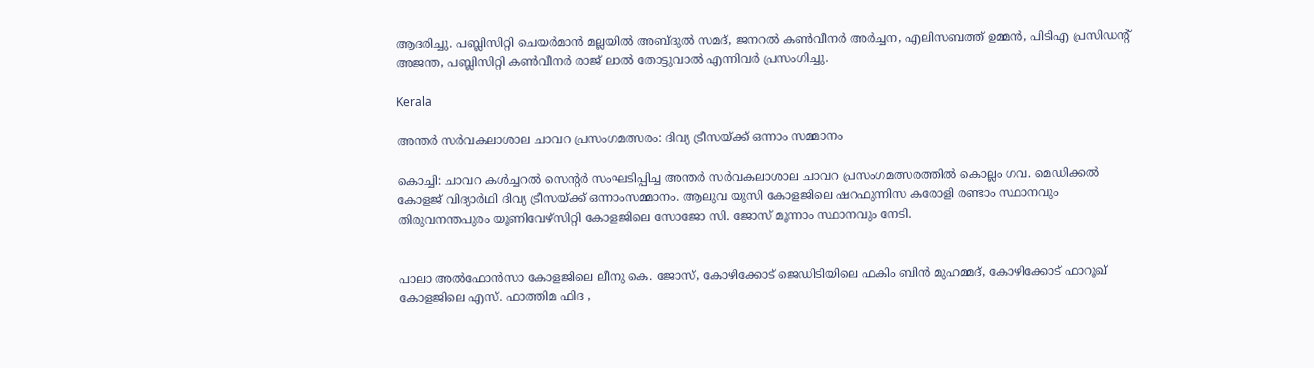ആദരിച്ചു. പബ്ലിസിറ്റി ചെയർമാൻ മല്ലയിൽ അബ്ദുൽ സമദ്, ജനറൽ കൺവീനർ അർച്ചന, എലിസബത്ത് ഉമ്മൻ, പിടിഎ പ്രസിഡന്‍റ് അജന്ത, പബ്ലിസിറ്റി കൺവീനർ രാജ് ലാൽ തോട്ടുവാൽ എന്നിവർ പ്രസംഗിച്ചു.

Kerala

അന്തര്‍ സര്‍വകലാശാല ചാവറ പ്രസംഗമത്സരം: ദിവ്യ ട്രീസയ്ക്ക് ഒന്നാം സമ്മാനം

കൊച്ചി: ചാവറ കള്‍ച്ചറല്‍ സെന്‍റര്‍ സംഘടിപ്പിച്ച അന്തര്‍ സര്‍വകലാശാല ചാവറ പ്രസംഗമത്സരത്തിൽ കൊല്ലം ഗവ. മെഡിക്കല്‍ കോളജ് വിദ്യാര്‍ഥി ദിവ്യ ട്രീസയ്ക്ക് ഒന്നാംസമ്മാനം. ആലുവ യുസി കോളജിലെ ഷറഫുന്നിസ കരോളി രണ്ടാം സ്ഥാനവും തിരുവനന്തപുരം യൂണിവേഴ്‌സിറ്റി കോളജിലെ സോജോ സി. ജോസ് മൂന്നാം സ്ഥാനവും നേടി.


പാലാ അല്‍ഫോന്‍സാ കോളജിലെ ലീനു കെ. ജോസ്, കോഴിക്കോട് ജെഡിടിയിലെ ഫകിം ബിന്‍ മുഹമ്മദ്, കോഴിക്കോട് ഫാറൂഖ് കോളജിലെ എസ്. ഫാത്തിമ ഫിദ ,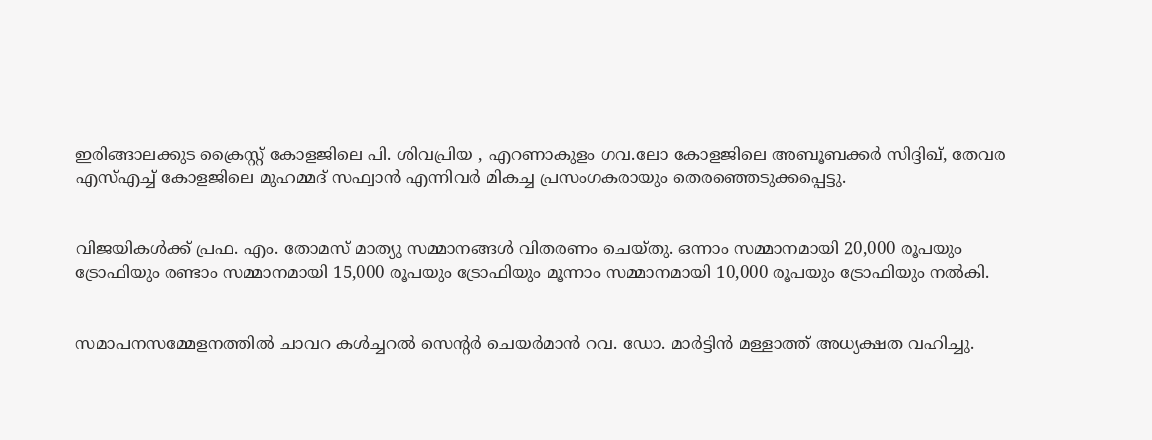ഇരിങ്ങാലക്കുട ക്രൈസ്റ്റ് കോളജിലെ പി. ശിവപ്രിയ , എറണാകുളം ഗവ.ലോ കോളജിലെ അബൂബക്കര്‍ സിദ്ദിഖ്, തേവര എസ്എച്ച് കോളജിലെ മുഹമ്മദ് സഫ്വാന്‍ എന്നിവര്‍ മികച്ച പ്രസംഗകരായും തെരഞ്ഞെടുക്കപ്പെട്ടു.


വിജയികൾക്ക് പ്രഫ. എം. തോമസ് മാത്യു സമ്മാനങ്ങൾ വിതരണം ചെയ്തു. ഒന്നാം സമ്മാനമായി 20,000 രൂപയും ട്രോഫിയും രണ്ടാം സമ്മാനമായി 15,000 രൂപയും ട്രോഫിയും മൂന്നാം സമ്മാനമായി 10,000 രൂപയും ട്രോഫിയും നൽകി.


സമാപനസമ്മേളനത്തിൽ ചാവറ കള്‍ച്ചറല്‍ സെന്‍റര്‍ ചെയര്‍മാൻ റവ. ഡോ. മാര്‍ട്ടിന്‍ മള്ളാത്ത് അധ്യക്ഷത വഹിച്ചു.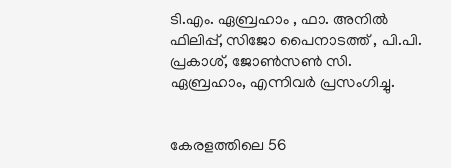ടി.എം. ഏബ്രഹാം , ഫാ. അനില്‍ ഫിലിപ്പ്, സിജോ പൈനാടത്ത് , പി.പി. പ്രകാശ്, ജോണ്‍സണ്‍ സി. ഏബ്രഹാം, എന്നിവര്‍ പ്രസംഗിച്ചു.


കേരളത്തിലെ 56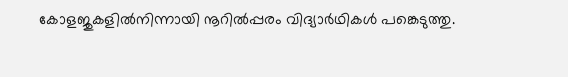കോളജുകളില്‍നിന്നായി നൂറില്‍പ്പരം വിദ്യാര്‍ഥികള്‍ പങ്കെടുത്തു.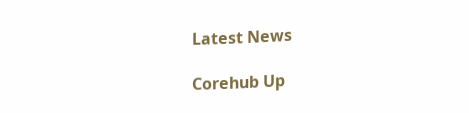Latest News

Corehub Up